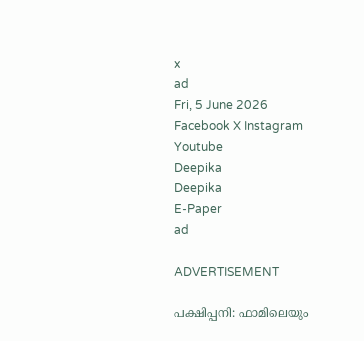x
ad
Fri, 5 June 2026
Facebook X Instagram Youtube
Deepika
Deepika
E-Paper
ad

ADVERTISEMENT

പക്ഷിപ്പനി: ഫാമിലെയും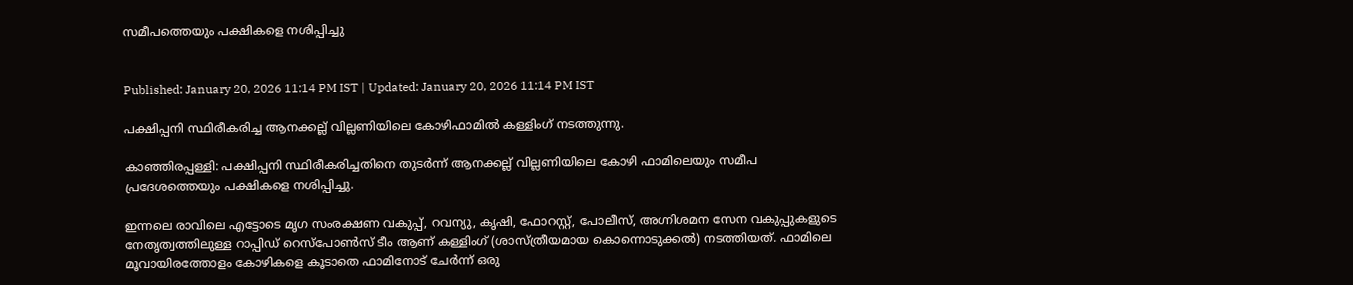സമീപത്തെയും പക്ഷികളെ നശിപ്പിച്ചു


Published: January 20, 2026 11:14 PM IST | Updated: January 20, 2026 11:14 PM IST

പക്ഷിപ്പനി സ്ഥിരീകരിച്ച ആനക്കല്ല് വില്ലണിയിലെ കോഴിഫാമിൽ കള്ളിംഗ് നടത്തുന്നു.

കാഞ്ഞിരപ്പള്ളി: പക്ഷിപ്പനി സ്ഥിരീകരിച്ചതിനെ തുടർന്ന് ആനക്കല്ല് വില്ലണിയിലെ കോഴി ഫാമിലെയും സമീപ പ്രദേശത്തെയും പക്ഷികളെ നശിപ്പിച്ചു.

ഇന്നലെ രാവിലെ എട്ടോടെ മൃഗ സംരക്ഷണ വകുപ്പ്, റവന്യു, കൃഷി, ഫോറസ്റ്റ്, പോലീസ്, അഗ്നിശമന സേന വകുപ്പുകളുടെ നേതൃത്വത്തിലുള്ള റാപ്പിഡ് റെസ്പോൺസ് ടീം ആണ് കള്ളിംഗ് (ശാസ്ത്രീയമായ കൊന്നൊടുക്കൽ) നടത്തിയത്. ഫാമിലെ മൂവായിരത്തോളം കോഴികളെ കൂടാതെ ഫാമിനോട് ചേർന്ന് ഒരു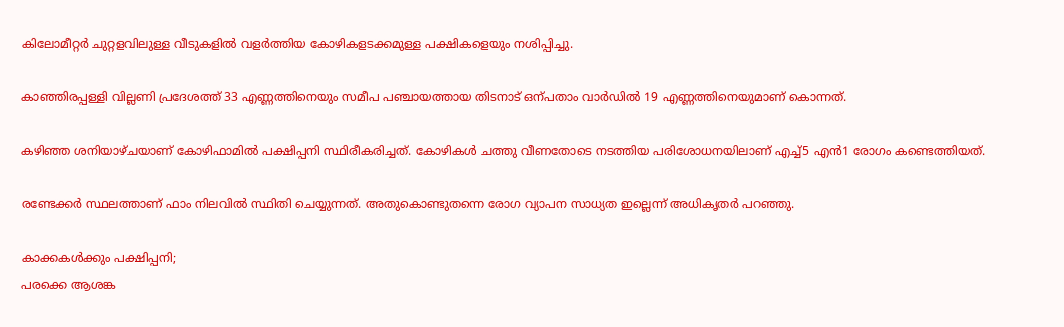കിലോമീറ്റർ ചുറ്റളവിലുള്ള വീടുകളിൽ വളർത്തിയ കോഴികളടക്കമുള്ള പക്ഷികളെയും നശിപ്പിച്ചു.

കാഞ്ഞിരപ്പള്ളി വില്ലണി പ്രദേശത്ത് 33 എണ്ണത്തിനെയും സമീപ പഞ്ചായത്തായ തിടനാട് ഒന്പതാം വാർഡിൽ 19 എണ്ണത്തിനെയുമാണ് കൊന്നത്.

കഴിഞ്ഞ ശനിയാഴ്ചയാണ് കോഴിഫാമിൽ പക്ഷിപ്പനി സ്ഥിരീകരിച്ചത്. കോഴികൾ ചത്തു വീണതോടെ നടത്തിയ പരിശോധനയിലാണ് എച്ച്5 എന്‍1 രോഗം കണ്ടെത്തിയത്.

രണ്ടേക്കർ സ്ഥലത്താണ് ഫാം നിലവിൽ സ്ഥിതി ചെയ്യുന്നത്. അതുകൊണ്ടുതന്നെ രോഗ വ്യാപന സാധ്യത ഇല്ലെന്ന് അധികൃതർ പറഞ്ഞു.

കാക്കകള്‍ക്കും പക്ഷിപ്പനി;
പരക്കെ ആശങ്ക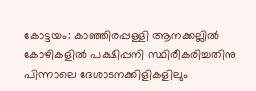കോട്ടയം: കാഞ്ഞിരപ്പള്ളി ആനക്കല്ലില്‍ കോഴികളില്‍ പക്ഷിപ്പനി സ്ഥിരീകരിച്ചതിനു പിന്നാലെ ദേശാടനക്കിളികളിലും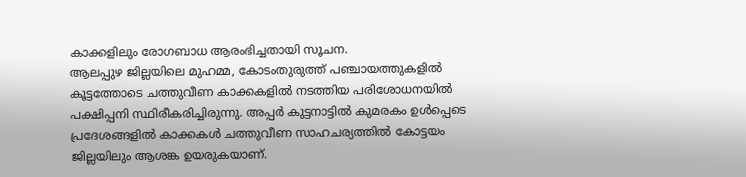കാക്കളിലും രോഗബാധ ആരംഭിച്ചതായി സൂചന.
ആലപ്പുഴ ജില്ലയിലെ മുഹമ്മ, കോടംതുരുത്ത് പഞ്ചായത്തുകളില്‍ കൂട്ടത്തോടെ ചത്തുവീണ കാക്കകളില്‍ നടത്തിയ പരിശോധനയില്‍ പക്ഷിപ്പനി സ്ഥിരീകരിച്ചിരുന്നു. അപ്പര്‍ കുട്ടനാട്ടില്‍ കുമരകം ഉള്‍പ്പെടെ പ്രദേശങ്ങളില്‍ കാക്കകള്‍ ചത്തുവീണ സാഹചര്യത്തില്‍ കോട്ടയം ജില്ലയിലും ആശങ്ക ഉയരുകയാണ്.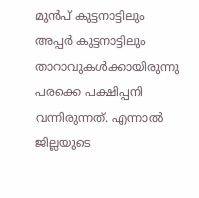മുന്‍പ് കുട്ടനാട്ടിലും അപ്പര്‍ കുട്ടനാട്ടിലും താറാവുകള്‍ക്കായിരുന്നു പരക്കെ പക്ഷിപ്പനി വന്നിരുന്നത്. എന്നാല്‍ ജില്ലയുടെ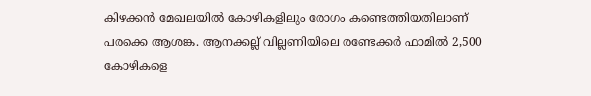കിഴക്കന്‍ മേഖലയില്‍ കോഴികളിലും രോഗം കണ്ടെത്തിയതിലാണ് പരക്കെ ആശങ്ക. ആനക്കല്ല് വില്ലണിയിലെ രണ്ടേക്കര്‍ ഫാമില്‍ 2,500 കോഴികളെ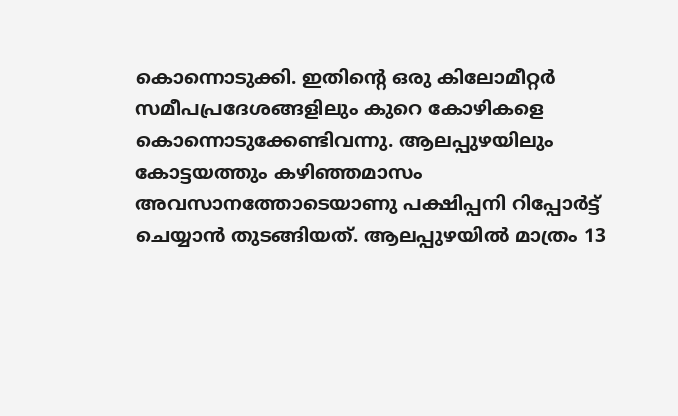കൊന്നൊടുക്കി. ഇതിന്‍റെ ഒരു കിലോമീറ്റര്‍ സമീപപ്രദേശങ്ങളിലും കുറെ കോഴികളെ കൊന്നൊടുക്കേണ്ടിവന്നു. ആലപ്പുഴയിലും കോട്ടയത്തും കഴിഞ്ഞമാസം അവസാനത്തോടെയാണു പക്ഷിപ്പനി റിപ്പോര്‍ട്ട് ചെയ്യാന്‍ തുടങ്ങിയത്. ആലപ്പുഴയില്‍ മാത്രം 13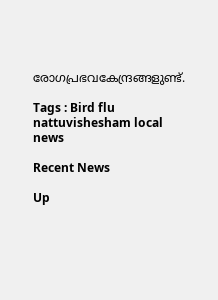രോഗപ്രഭവകേന്ദ്രങ്ങളുണ്ട്.

Tags : Bird flu nattuvishesham local news

Recent News

Up